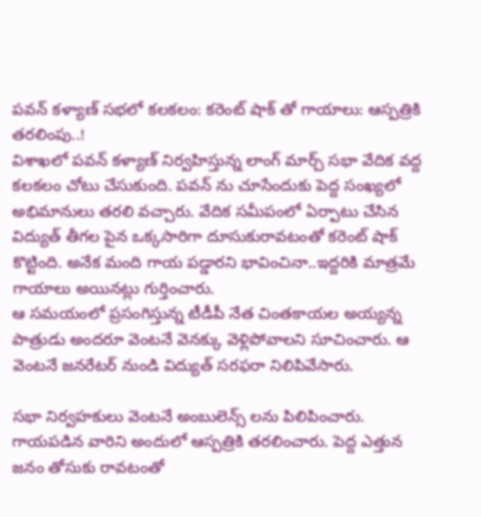పవన్ కళ్యాణ్ సభలో కలకలం: కరెంట్ షాక్ తో గాయాలు: ఆస్పత్రికి తరలింపు..!
విశాఖలో పవన్ కళ్యాణ్ నిర్వహిస్తున్న లాంగ్ మార్చ్ సభా వేదిక వద్ద కలకలం చోటు చేసుకుంది. పవన్ ను చూసేందుకు పెద్ద సంఖ్యలో అభిమానులు తరలి వచ్చారు. వేదిక సమీపంలో ఏర్పాటు చేసిన విద్యుత్ తీగల పైన ఒక్కసారిగా దూసుకురావటంతో కరెంట్ షాక్ కొట్టింది. అనేక మంది గాయ పడ్డారని భావించినా..ఇద్దరికి మాత్రమే గాయాలు అయినట్లు గుర్తించారు.
ఆ సమయంలో ప్రసంగిస్తున్న టీడీపీ నేత చింతకాయల అయ్యన్న పాత్రుడు అందరూ వెంటనే వెనక్కు వెళ్లిపోవాలని సూచించారు. ఆ వెంటనే జనరేటర్ నుండి విద్యుత్ సరఫరా నిలిపివేసారు.

సభా నిర్వహకులు వెంటనే అంబులెన్స్ లను పిలిపించారు. గాయపడిన వారిని అందులో ఆస్పత్రికి తరలించారు. పెద్ద ఎత్తున జనం తోసుకు రావటంతో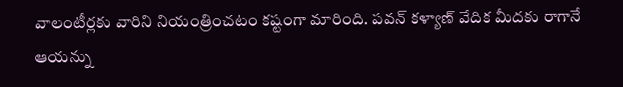వాలంటీర్లకు వారిని నియంత్రించటం కష్టంగా మారింది. పవన్ కళ్యాణ్ వేదిక మీదకు రాగానే ఆయన్ను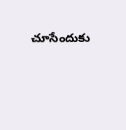చూసేందుకు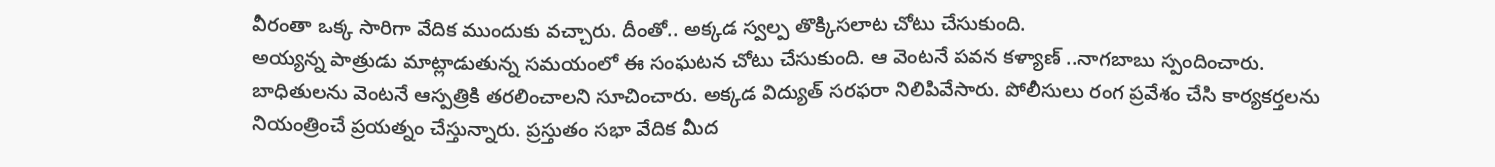వీరంతా ఒక్క సారిగా వేదిక ముందుకు వచ్చారు. దీంతో.. అక్కడ స్వల్ప తొక్కిసలాట చోటు చేసుకుంది.
అయ్యన్న పాత్రుడు మాట్లాడుతున్న సమయంలో ఈ సంఘటన చోటు చేసుకుంది. ఆ వెంటనే పవన కళ్యాణ్ ..నాగబాబు స్పందించారు. బాధితులను వెంటనే ఆస్పత్రికి తరలించాలని సూచించారు. అక్కడ విద్యుత్ సరఫరా నిలిపివేసారు. పోలీసులు రంగ ప్రవేశం చేసి కార్యకర్తలను నియంత్రించే ప్రయత్నం చేస్తున్నారు. ప్రస్తుతం సభా వేదిక మీద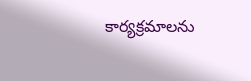కార్యక్రమాలను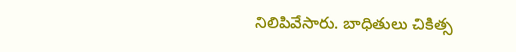నిలిపివేసారు. బాధితులు చికిత్స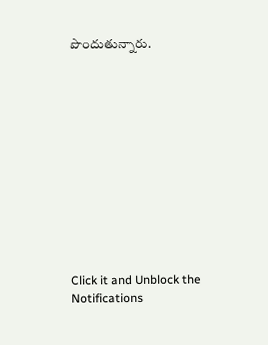పొందుతున్నారు.












Click it and Unblock the Notifications